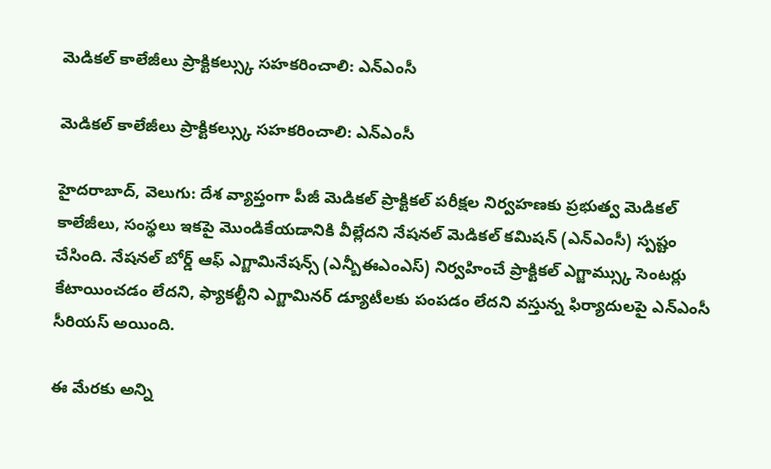మెడికల్ కాలేజీలు ప్రాక్టికల్స్కు సహకరించాలి: ఎన్ఎంసీ

మెడికల్ కాలేజీలు ప్రాక్టికల్స్కు సహకరించాలి: ఎన్ఎంసీ

హైదరాబాద్, వెలుగు: దేశ వ్యాప్తంగా పీజీ మెడికల్ ప్రాక్టికల్ పరీక్షల నిర్వహణకు ప్రభుత్వ మెడికల్ కాలేజీలు, సంస్థలు ఇకపై మొండికేయడానికి వీల్లేదని నేషనల్ మెడికల్ కమిషన్ (ఎన్ఎంసీ) స్పష్టం చేసింది. నేషనల్ బోర్డ్ ఆఫ్ ఎగ్జామినేషన్స్ (ఎన్బీఈఎంఎస్) నిర్వహించే ప్రాక్టికల్ ఎగ్జామ్స్కు సెంటర్లు కేటాయించడం లేదని, ఫ్యాకల్టీని ఎగ్జామినర్ డ్యూటీలకు పంపడం లేదని వస్తున్న ఫిర్యాదులపై ఎన్‌‌‌‌‌‌‌‌ఎంసీ సీరియస్ అయింది.

ఈ మేరకు అన్ని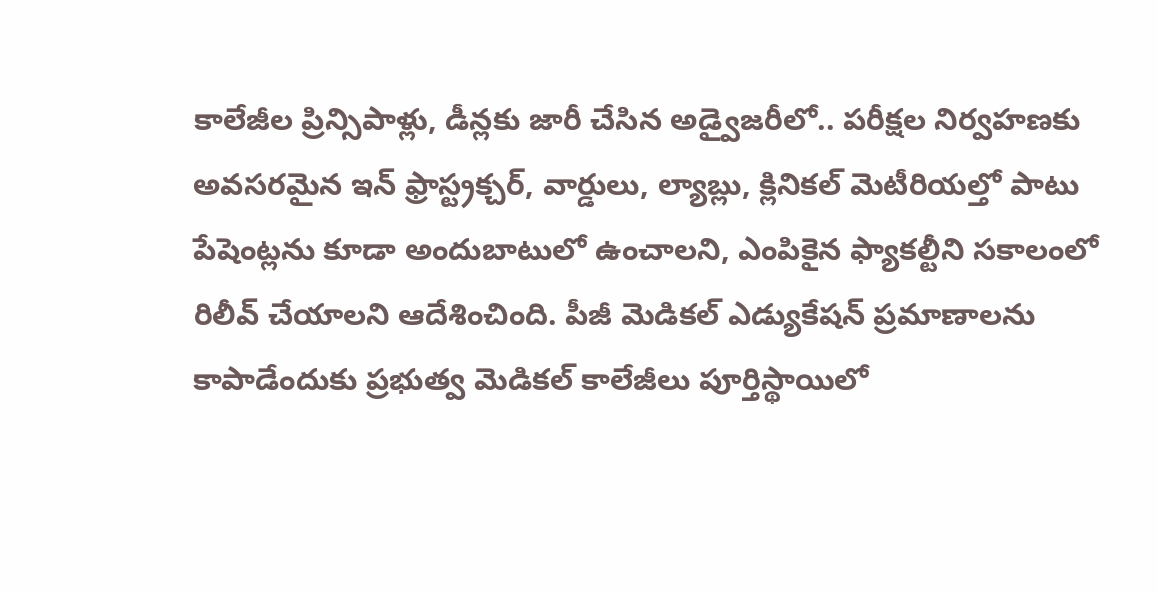కాలేజీల ప్రిన్సిపాళ్లు, డీన్లకు జారీ చేసిన అడ్వైజరీలో.. పరీక్షల నిర్వహణకు అవసరమైన ఇన్‌‌‌‌‌‌‌‌ ఫ్రాస్ట్రక్చర్, వార్డులు, ల్యాబ్లు, క్లినికల్ మెటీరియల్తో పాటు పేషెంట్లను కూడా అందుబాటులో ఉంచాలని, ఎంపికైన ఫ్యాకల్టీని సకాలంలో రిలీవ్ చేయాలని ఆదేశించింది. పీజీ మెడికల్ ఎడ్యుకేషన్ ప్రమాణాలను కాపాడేందుకు ప్రభుత్వ మెడికల్ కాలేజీలు పూర్తిస్థాయిలో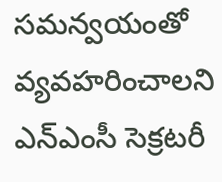సమన్వయంతో వ్యవహరించాలని ఎన్‌‌‌‌‌‌‌‌ఎంసీ సెక్రటరీ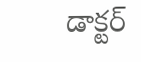డాక్టర్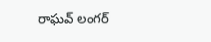రాఘవ్ లంగర్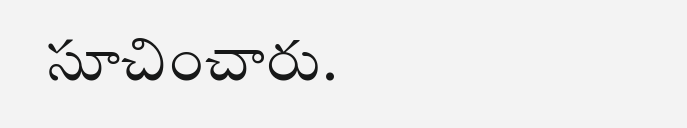సూచించారు.